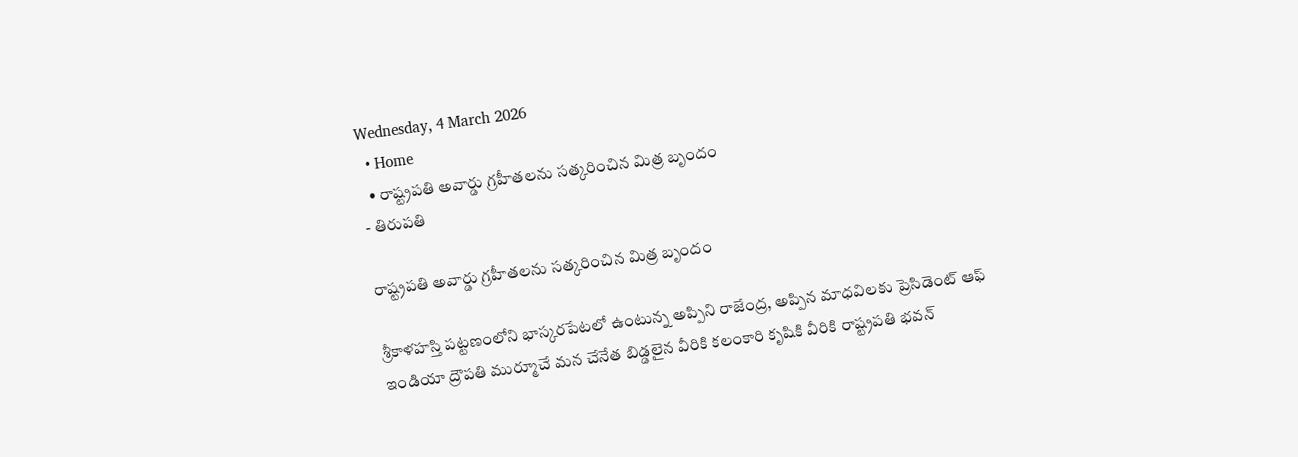Wednesday, 4 March 2026
  • Home
  • రాష్ట్రపతి అవార్డు గ్రహీతలను సత్కరించిన మిత్ర బృందం
- తిరుపతి

రాష్ట్రపతి అవార్డు గ్రహీతలను సత్కరించిన మిత్ర బృందం

శ్రీకాళహస్తి పట్టణంలోని భాస్కరపేటలో ఉంటున్న అప్పిని రాజేంద్ర, అప్పిన మాధవిలకు ప్రెసిడెంట్ ఆఫ్ ఇండియా ద్రౌపతి ముర్మూచే మన చేనేత బిడ్డలైన వీరికి కలంకారి కృషికి వీరికి రాష్ట్రపతి భవన్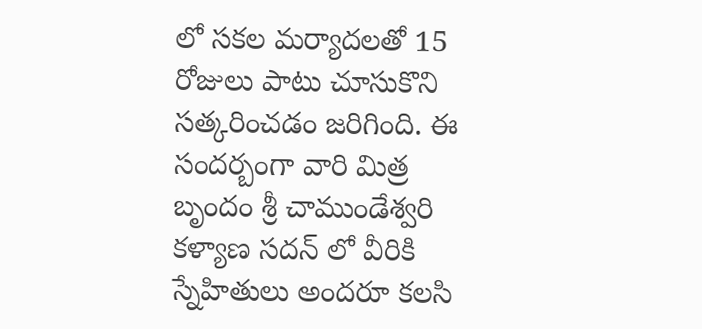లో సకల మర్యాదలతో 15 రోజులు పాటు చూసుకొని సత్కరించడం జరిగింది. ఈ సందర్బంగా వారి మిత్ర బృందం శ్రీ చాముండేశ్వరి కళ్యాణ సదన్ లో వీరికి స్నేహితులు అందరూ కలసి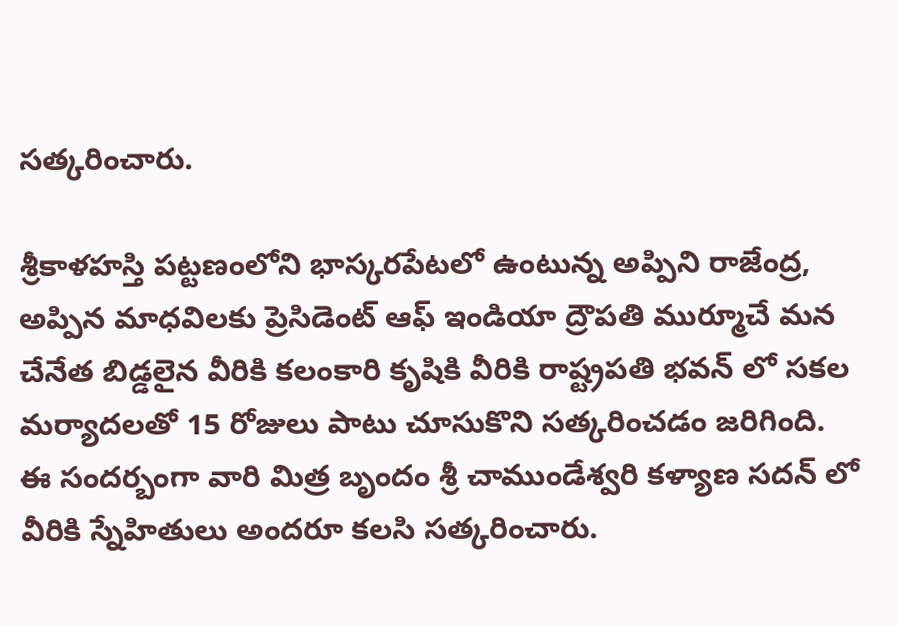సత్కరించారు.

శ్రీకాళహస్తి పట్టణంలోని భాస్కరపేటలో ఉంటున్న అప్పిని రాజేంద్ర, అప్పిన మాధవిలకు ప్రెసిడెంట్ ఆఫ్ ఇండియా ద్రౌపతి ముర్మూచే మన చేనేత బిడ్డలైన వీరికి కలంకారి కృషికి వీరికి రాష్ట్రపతి భవన్ లో సకల మర్యాదలతో 15 రోజులు పాటు చూసుకొని సత్కరించడం జరిగింది. ఈ సందర్బంగా వారి మిత్ర బృందం శ్రీ చాముండేశ్వరి కళ్యాణ సదన్ లో వీరికి స్నేహితులు అందరూ కలసి సత్కరించారు.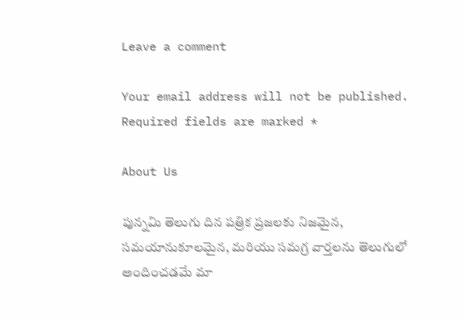Leave a comment

Your email address will not be published. Required fields are marked *

About Us

పున్నమి తెలుగు దిన పత్రిక ప్రజలకు నిజమైన, సమయానుకూలమైన, మరియు సమగ్ర వార్తలను తెలుగులో అందించడమే మా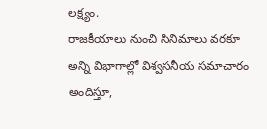లక్ష్యం.
రాజకీయాలు నుంచి సినిమాలు వరకూ అన్ని విభాగాల్లో విశ్వసనీయ సమాచారం అందిస్తూ,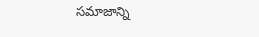సమాజాన్ని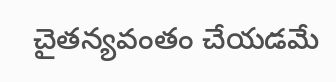చైతన్యవంతం చేయడమే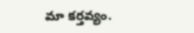మా కర్తవ్యం.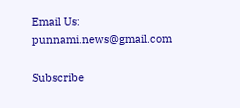Email Us: punnami.news@gmail.com

Subscribe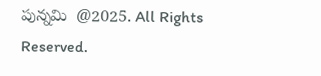పున్నమి  @2025. All Rights Reserved.